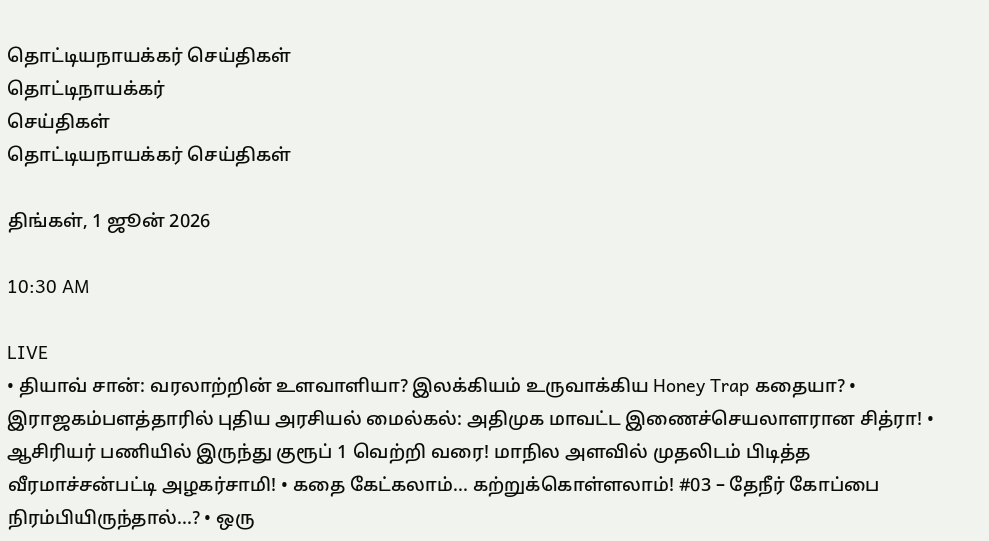தொட்டியநாயக்கர் செய்திகள்
தொட்டிநாயக்கர்
செய்திகள்
தொட்டியநாயக்கர் செய்திகள்

திங்கள், 1 ஜூன் 2026

10:30 AM

LIVE
• தியாவ் சான்: வரலாற்றின் உளவாளியா? இலக்கியம் உருவாக்கிய Honey Trap கதையா? • இராஜகம்பளத்தாரில் புதிய அரசியல் மைல்கல்: அதிமுக மாவட்ட இணைச்செயலாளரான சித்ரா! • ஆசிரியர் பணியில் இருந்து குரூப் 1 வெற்றி வரை! மாநில அளவில் முதலிடம் பிடித்த வீரமாச்சன்பட்டி அழகர்சாமி! • கதை கேட்கலாம்... கற்றுக்கொள்ளலாம்! #03 – தேநீர் கோப்பை நிரம்பியிருந்தால்...? • ஒரு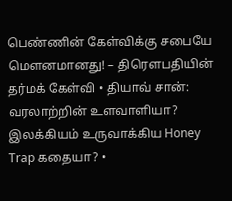பெண்ணின் கேள்விக்கு சபையே மௌனமானது! – திரௌபதியின் தர்மக் கேள்வி • தியாவ் சான்: வரலாற்றின் உளவாளியா? இலக்கியம் உருவாக்கிய Honey Trap கதையா? •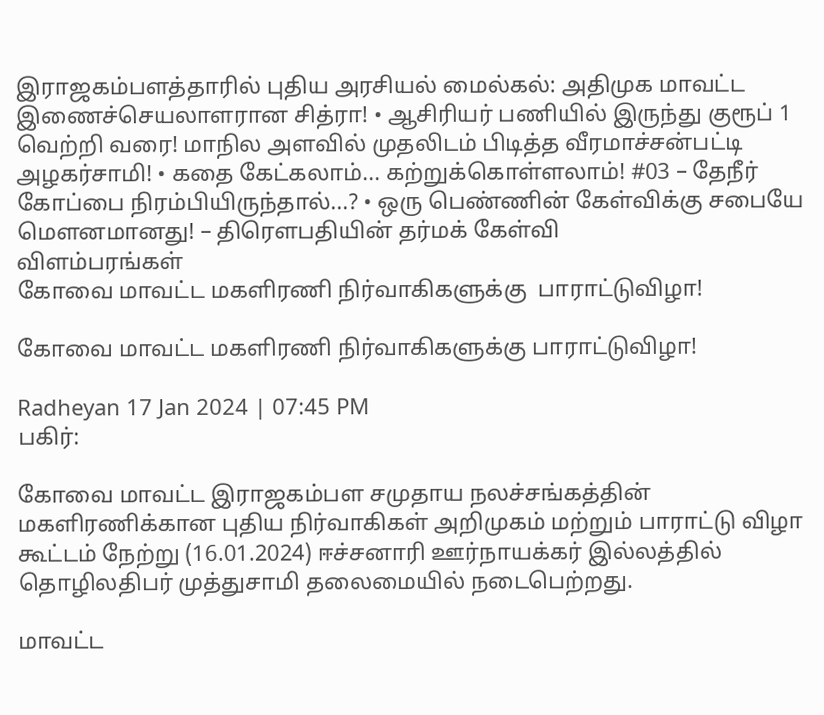இராஜகம்பளத்தாரில் புதிய அரசியல் மைல்கல்: அதிமுக மாவட்ட இணைச்செயலாளரான சித்ரா! • ஆசிரியர் பணியில் இருந்து குரூப் 1 வெற்றி வரை! மாநில அளவில் முதலிடம் பிடித்த வீரமாச்சன்பட்டி அழகர்சாமி! • கதை கேட்கலாம்... கற்றுக்கொள்ளலாம்! #03 – தேநீர் கோப்பை நிரம்பியிருந்தால்...? • ஒரு பெண்ணின் கேள்விக்கு சபையே மௌனமானது! – திரௌபதியின் தர்மக் கேள்வி
விளம்பரங்கள்
கோவை மாவட்ட மகளிரணி நிர்வாகிகளுக்கு  பாராட்டுவிழா!

கோவை மாவட்ட மகளிரணி நிர்வாகிகளுக்கு பாராட்டுவிழா!

Radheyan 17 Jan 2024 | 07:45 PM
பகிர்:

கோவை மாவட்ட இராஜகம்பள சமுதாய நலச்சங்கத்தின் மகளிரணிக்கான புதிய நிர்வாகிகள் அறிமுகம் மற்றும் பாராட்டு விழா கூட்டம் நேற்று (16.01.2024) ஈச்சனாரி ஊர்நாயக்கர் இல்லத்தில் தொழிலதிபர் முத்துசாமி தலைமையில் நடைபெற்றது.

மாவட்ட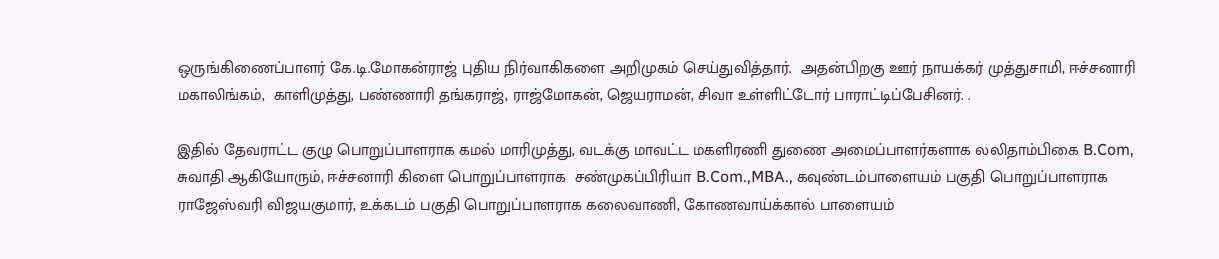ஒருங்கிணைப்பாளர் கே.டி.மோகன்ராஜ் புதிய நிர்வாகிகளை அறிமுகம் செய்துவித்தார்.  அதன்பிறகு ஊர் நாயக்கர் முத்துசாமி, ஈச்சனாரி மகாலிங்கம்,  காளிமுத்து, பண்ணாரி தங்கராஜ், ராஜ்மோகன், ஜெயராமன், சிவா உள்ளிட்டோர் பாராட்டிப்பேசினர். .

இதில் தேவராட்ட குழு பொறுப்பாளராக கமல் மாரிமுத்து, வடக்கு மாவட்ட மகளிரணி துணை அமைப்பாளர்களாக லலிதாம்பிகை B.Com, சுவாதி ஆகியோரும், ஈச்சனாரி கிளை பொறுப்பாளராக  சண்முகப்பிரியா B.Com.,MBA., கவுண்டம்பாளையம் பகுதி பொறுப்பாளராக ராஜேஸ்வரி விஜயகுமார், உக்கடம் பகுதி பொறுப்பாளராக கலைவாணி, கோணவாய்க்கால் பாளையம்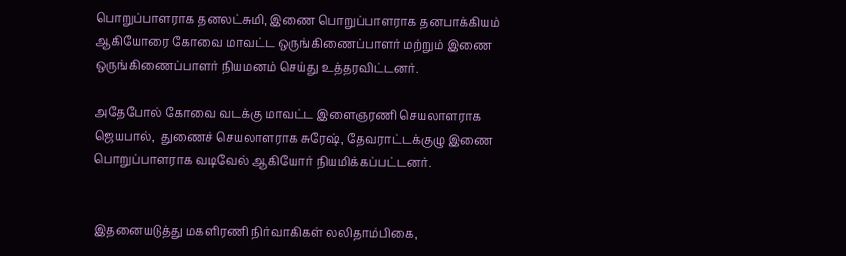பொறுப்பாளராக தனலட்சுமி, இணை பொறுப்பாளராக தனபாக்கியம் ஆகியோரை கோவை மாவட்ட ஒருங்கிணைப்பாளர் மற்றும் இணை ஒருங்கிணைப்பாளர் நியமனம் செய்து உத்தரவிட்டனர்.

அதேபோல் கோவை வடக்கு மாவட்ட இளைஞரணி செயலாளராக ஜெயபால்,  துணைச் செயலாளராக சுரேஷ், தேவராட்டக்குழு இணை பொறுப்பாளராக வடிவேல் ஆகியோர் நியமிக்கப்பட்டனர்.


இதனையடுத்து மகளிரணி நிர்வாகிகள் லலிதாம்பிகை,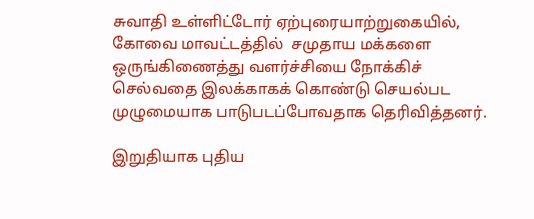சுவாதி உள்ளிட்டோர் ஏற்புரையாற்றுகையில், கோவை மாவட்டத்தில்  சமுதாய மக்களை ஒருங்கிணைத்து வளர்ச்சியை நோக்கிச்  செல்வதை இலக்காகக் கொண்டு செயல்பட முழுமையாக பாடுபடப்போவதாக தெரிவித்தனர்.

இறுதியாக புதிய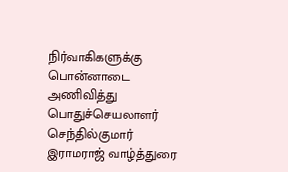நிர்வாகிகளுக்கு பொன்னாடை அணிவித்து பொதுச்செயலாளர் செந்தில்குமார் இராமராஜ் வாழ்த்துரை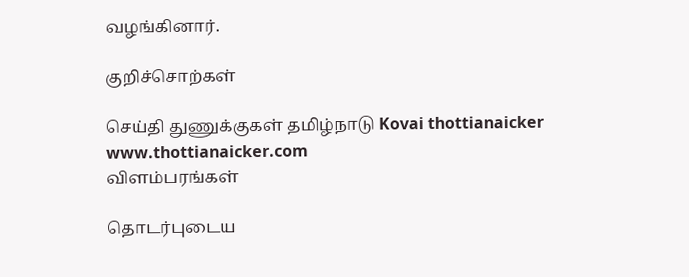வழங்கினார்.

குறிச்சொற்கள்

செய்தி துணுக்குகள் தமிழ்நாடு Kovai thottianaicker www.thottianaicker.com
விளம்பரங்கள்

தொடர்புடைய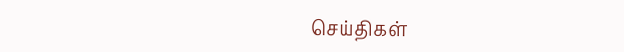செய்திகள்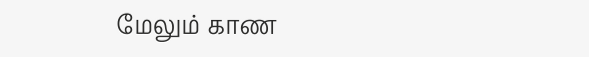மேலும் காண